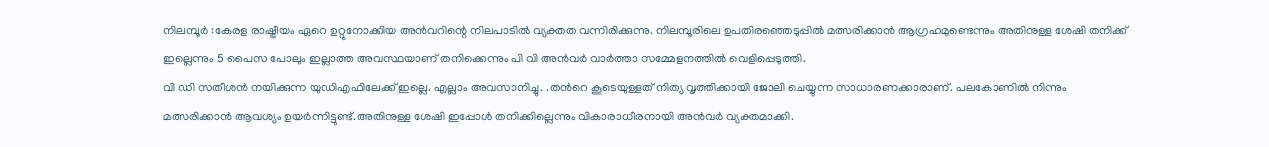നിലമ്പൂർ :കേരള രാഷ്ട്രീയം ഏറെ ഉറ്റുനോക്കിയ അൻവറിന്റെ നിലപാടിൽ വ്യക്തത വന്നിരിക്കുന്നു. നിലമ്പൂരിലെ ഉപതിരഞ്ഞെടുപ്പിൽ മത്സരിക്കാൻ ആഗ്രഹമുണ്ടെന്നും അതിനുള്ള ശേഷി തനിക്ക് ഇല്ലെന്നും 5 പൈസ പോലും ഇല്ലാത്ത അവസ്ഥയാണ് തനിക്കെന്നും പി വി അൻവർ വാർത്താ സമ്മേളനത്തിൽ വെളിപ്പെടുത്തി.
വി ഡി സതീശൻ നയിക്കുന്ന യുഡിഎഫിലേക്ക് ഇല്ലെ. എല്ലാം അവസാനിച്ചു. .തൻറെ കൂടെയുള്ളത് നിത്യ വൃത്തിക്കായി ജോലി ചെയ്യുന്ന സാധാരണക്കാരാണ്. പലകോണിൽ നിന്നും മത്സരിക്കാൻ ആവശ്യം ഉയർന്നിട്ടുണ്ട്.അതിനുള്ള ശേഷി ഇപ്പോൾ തനിക്കില്ലെന്നും വികാരാധീരനായി അൻവർ വ്യക്തമാക്കി.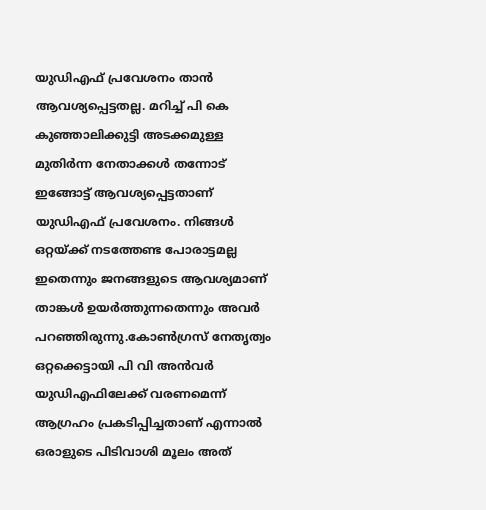യുഡിഎഫ് പ്രവേശനം താൻ ആവശ്യപ്പെട്ടതല്ല. മറിച്ച് പി കെ കുഞ്ഞാലിക്കുട്ടി അടക്കമുള്ള മുതിർന്ന നേതാക്കൾ തന്നോട് ഇങ്ങോട്ട് ആവശ്യപ്പെട്ടതാണ് യുഡിഎഫ് പ്രവേശനം. നിങ്ങൾ ഒറ്റയ്ക്ക് നടത്തേണ്ട പോരാട്ടമല്ല ഇതെന്നും ജനങ്ങളുടെ ആവശ്യമാണ് താങ്കൾ ഉയർത്തുന്നതെന്നും അവർ പറഞ്ഞിരുന്നു.കോൺഗ്രസ് നേതൃത്വം ഒറ്റക്കെട്ടായി പി വി അൻവർ യുഡിഎഫിലേക്ക് വരണമെന്ന് ആഗ്രഹം പ്രകടിപ്പിച്ചതാണ് എന്നാൽ ഒരാളുടെ പിടിവാശി മൂലം അത്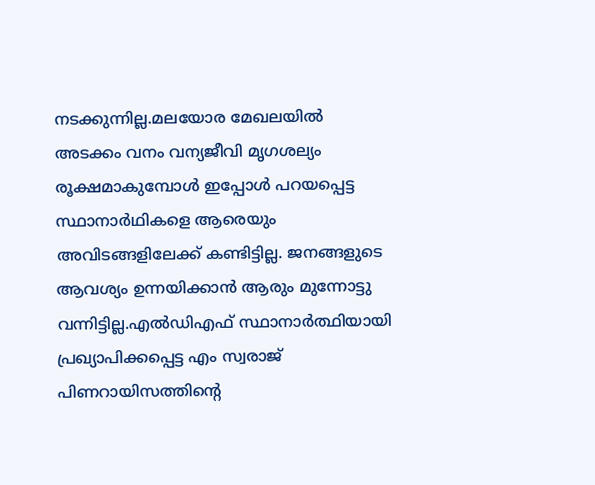നടക്കുന്നില്ല.മലയോര മേഖലയിൽ അടക്കം വനം വന്യജീവി മൃഗശല്യം രൂക്ഷമാകുമ്പോൾ ഇപ്പോൾ പറയപ്പെട്ട സ്ഥാനാർഥികളെ ആരെയും അവിടങ്ങളിലേക്ക് കണ്ടിട്ടില്ല. ജനങ്ങളുടെ ആവശ്യം ഉന്നയിക്കാൻ ആരും മുന്നോട്ടു വന്നിട്ടില്ല.എൽഡിഎഫ് സ്ഥാനാർത്ഥിയായി പ്രഖ്യാപിക്കപ്പെട്ട എം സ്വരാജ് പിണറായിസത്തിൻ്റെ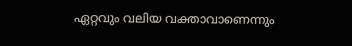ഏറ്റവും വലിയ വക്താവാണെന്നും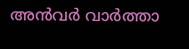അൻവർ വാർത്താ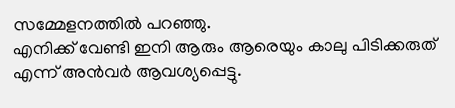സമ്മേളനത്തിൽ പറഞ്ഞു.
എനിക്ക് വേണ്ടി ഇനി ആരും ആരെയും കാലു പിടിക്കരുത് എന്ന് അൻവർ ആവശ്യപ്പെട്ടു.